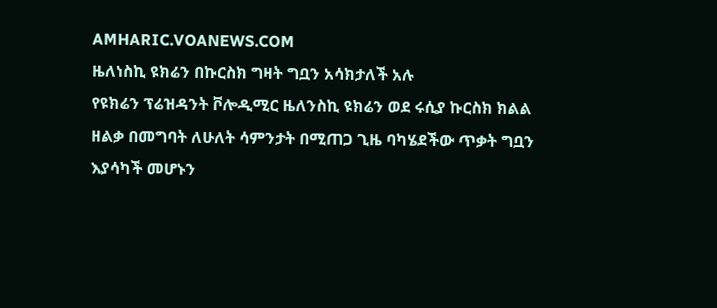AMHARIC.VOANEWS.COM
ዜለነስኪ ዩክሬን በኩርስክ ግዛት ግቧን አሳክታለች አሉ
የዩክሬን ፕሬዝዳንት ቮሎዲሚር ዜለንስኪ ዩክሬን ወደ ሩሲያ ኩርስክ ክልል ዘልቃ በመግባት ለሁለት ሳምንታት በሚጠጋ ጊዜ ባካሄደችው ጥቃት ግቧን እያሳካች መሆኑን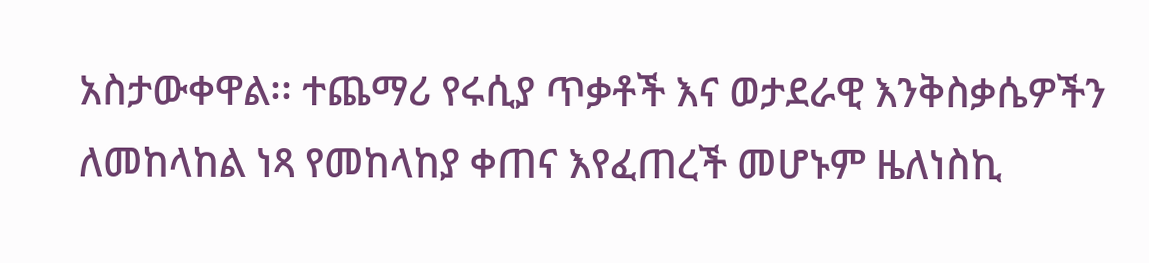አስታውቀዋል፡፡ ተጨማሪ የሩሲያ ጥቃቶች እና ወታደራዊ እንቅስቃሴዎችን ለመከላከል ነጻ የመከላከያ ቀጠና እየፈጠረች መሆኑም ዜለነስኪ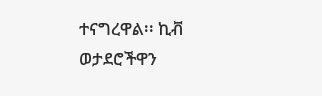ተናግረዋል፡፡ ኪቭ ወታደሮችዋን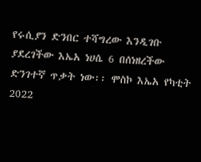የሩሲያን ድንበር ተሻግረው እንዲገቡ ያደረገችው እኤአ ነሀሴ 6 በሰነዘረችው ድንገተኛ ጥቃት ነው፡፡ ሞስኮ እኤአ የካቲት 2022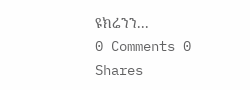ዩክሬንን...
0 Comments 0 Shares